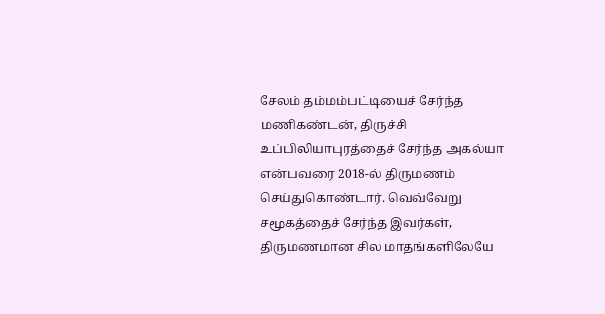சேலம் தம்மம்பட்டியைச் சேர்ந்த மணிகண்டன், திருச்சி உப்பிலியாபுரத்தைச் சேர்ந்த அகல்யா என்பவரை 2018-ல் திருமணம் செய்துகொண்டார். வெவ்வேறு சமூகத்தைச் சேர்ந்த இவர்கள், திருமணமான சில மாதங்களிலேயே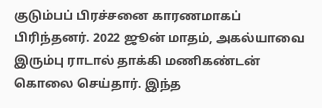குடும்பப் பிரச்சனை காரணமாகப் பிரிந்தனர். 2022 ஜூன் மாதம், அகல்யாவை இரும்பு ராடால் தாக்கி மணிகண்டன் கொலை செய்தார். இந்த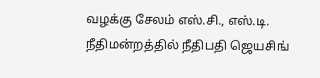வழக்கு சேலம் எஸ்.சி., எஸ்.டி. நீதிமன்றத்தில் நீதிபதி ஜெயசிங்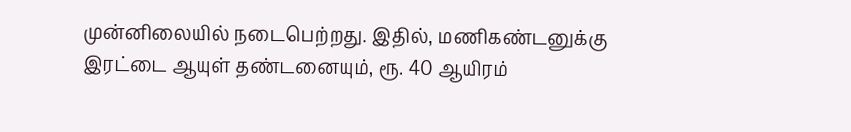முன்னிலையில் நடைபெற்றது. இதில், மணிகண்டனுக்கு இரட்டை ஆயுள் தண்டனையும், ரூ. 40 ஆயிரம்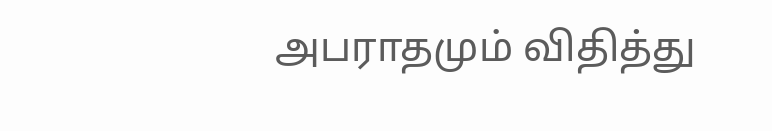அபராதமும் விதித்து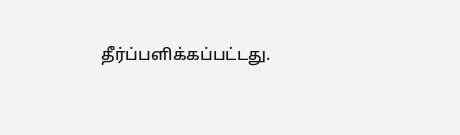தீர்ப்பளிக்கப்பட்டது.